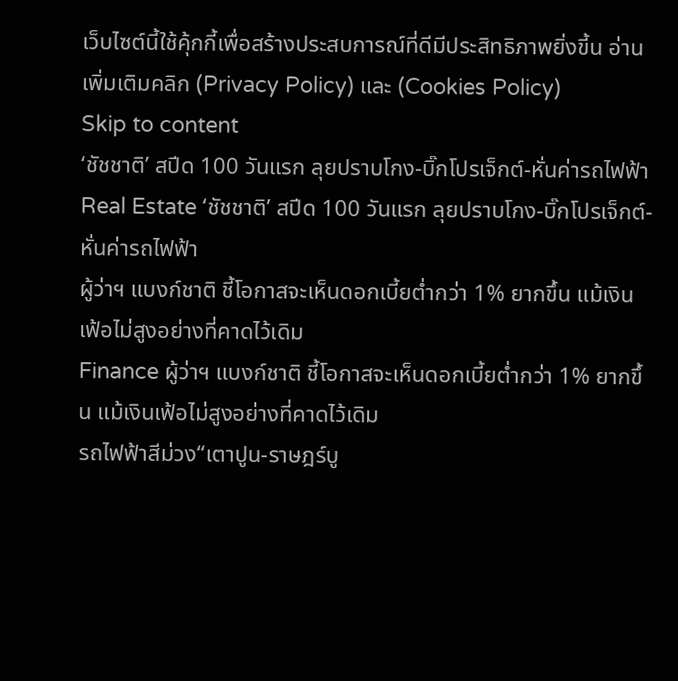เว็บไซต์นี้ใช้คุ้กกี้เพื่อสร้างประสบการณ์ที่ดีมีประสิทธิภาพยิ่งขี้น อ่านเพิ่มเติมคลิก (Privacy Policy) และ (Cookies Policy)
Skip to content
‘ชัชชาติ’ สปีด 100 วันแรก ลุยปราบโกง-บิ๊กโปรเจ็กต์-หั่นค่ารถไฟฟ้า
Real Estate ‘ชัชชาติ’ สปีด 100 วันแรก ลุยปราบโกง-บิ๊กโปรเจ็กต์-หั่นค่ารถไฟฟ้า
ผู้ว่าฯ แบงก์ชาติ ชี้โอกาสจะเห็นดอกเบี้ยต่ำกว่า 1% ยากขึ้น แม้เงินเฟ้อไม่สูงอย่างที่คาดไว้เดิม
Finance ผู้ว่าฯ แบงก์ชาติ ชี้โอกาสจะเห็นดอกเบี้ยต่ำกว่า 1% ยากขึ้น แม้เงินเฟ้อไม่สูงอย่างที่คาดไว้เดิม
รถไฟฟ้าสีม่วง“เตาปูน-ราษฎร์บู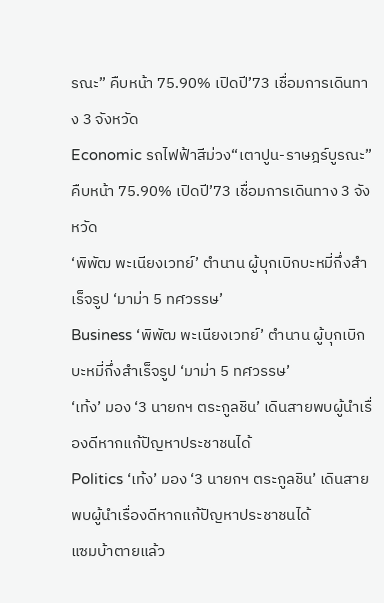รณะ” คืบหน้า 75.90% เปิดปี’73 เชื่อมการเดินทาง 3 จังหวัด
Economic รถไฟฟ้าสีม่วง“เตาปูน-ราษฎร์บูรณะ” คืบหน้า 75.90% เปิดปี’73 เชื่อมการเดินทาง 3 จังหวัด
‘พิพัฒ พะเนียงเวทย์’ ตำนาน ผู้บุกเบิกบะหมี่กึ่งสำเร็จรูป ‘มาม่า 5 ทศวรรษ’
Business ‘พิพัฒ พะเนียงเวทย์’ ตำนาน ผู้บุกเบิกบะหมี่กึ่งสำเร็จรูป ‘มาม่า 5 ทศวรรษ’
‘เท้ง’ มอง ‘3 นายกฯ ตระกูลชิน’ เดินสายพบผู้นำเรื่องดีหากแก้ปัญหาประชาชนได้
Politics ‘เท้ง’ มอง ‘3 นายกฯ ตระกูลชิน’ เดินสายพบผู้นำเรื่องดีหากแก้ปัญหาประชาชนได้
แซมบ้าตายแล้ว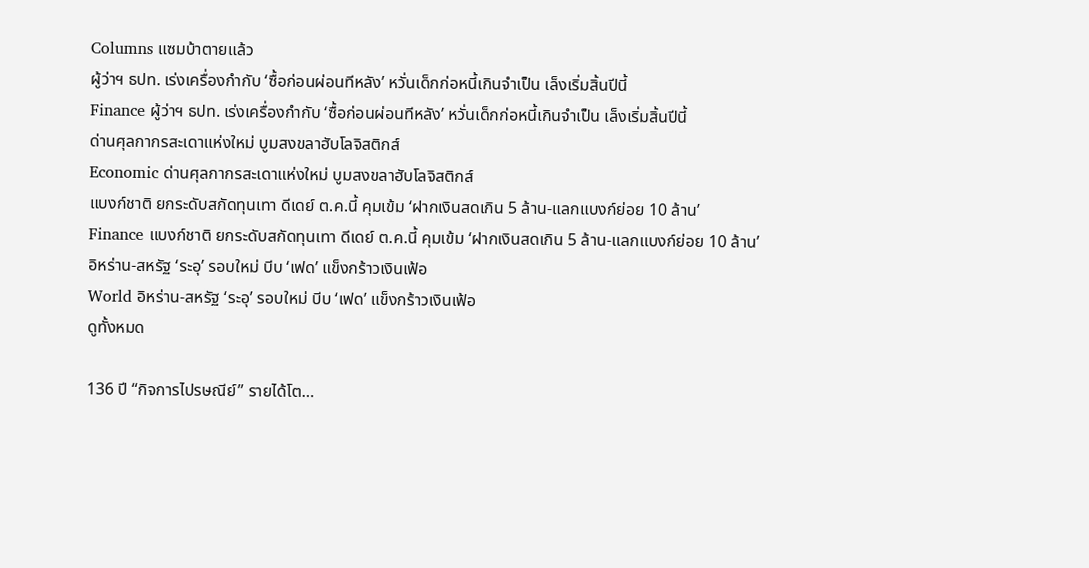Columns แซมบ้าตายแล้ว
ผู้ว่าฯ ธปท. เร่งเครื่องกำกับ ‘ซื้อก่อนผ่อนทีหลัง’ หวั่นเด็กก่อหนี้เกินจำเป็น เล็งเริ่มสิ้นปีนี้
Finance ผู้ว่าฯ ธปท. เร่งเครื่องกำกับ ‘ซื้อก่อนผ่อนทีหลัง’ หวั่นเด็กก่อหนี้เกินจำเป็น เล็งเริ่มสิ้นปีนี้
ด่านศุลกากรสะเดาแห่งใหม่ บูมสงขลาฮับโลจิสติกส์
Economic ด่านศุลกากรสะเดาแห่งใหม่ บูมสงขลาฮับโลจิสติกส์
แบงก์ชาติ ยกระดับสกัดทุนเทา ดีเดย์ ต.ค.นี้ คุมเข้ม ‘ฝากเงินสดเกิน 5 ล้าน-แลกแบงก์ย่อย 10 ล้าน’
Finance แบงก์ชาติ ยกระดับสกัดทุนเทา ดีเดย์ ต.ค.นี้ คุมเข้ม ‘ฝากเงินสดเกิน 5 ล้าน-แลกแบงก์ย่อย 10 ล้าน’
อิหร่าน-สหรัฐ ‘ระอุ’ รอบใหม่ บีบ ‘เฟด’ แข็งกร้าวเงินเฟ้อ
World อิหร่าน-สหรัฐ ‘ระอุ’ รอบใหม่ บีบ ‘เฟด’ แข็งกร้าวเงินเฟ้อ
ดูทั้งหมด

136 ปี “กิจการไปรษณีย์” รายได้โต…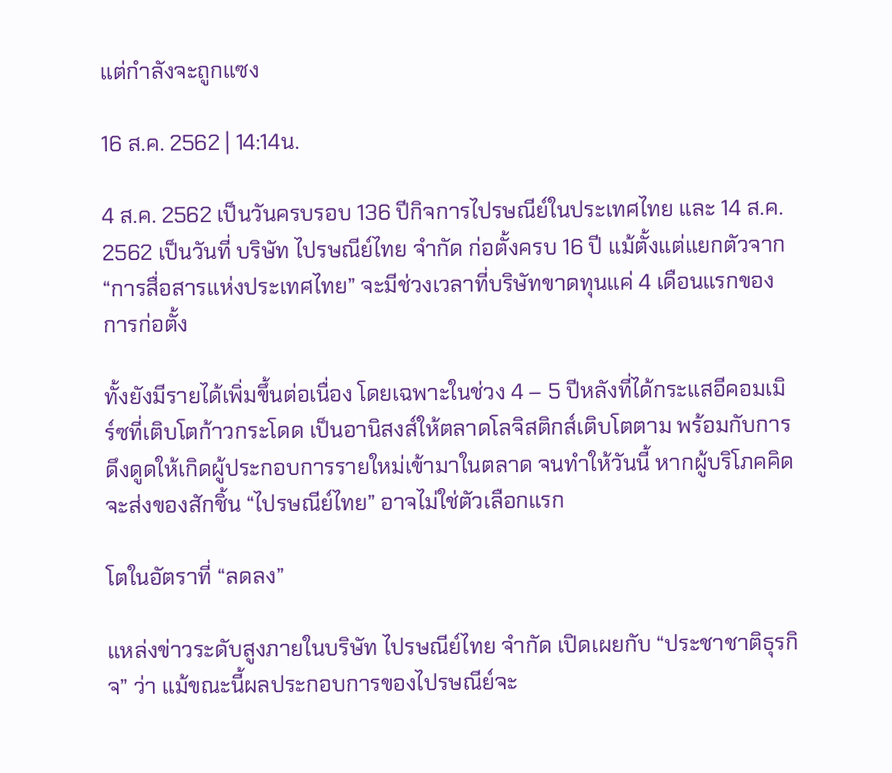แต่กำลังจะถูกแซง

16 ส.ค. 2562 | 14:14น.

4 ส.ค. 2562 เป็นวันครบรอบ 136 ปีกิจการไปรษณีย์ในประเทศไทย และ 14 ส.ค. 2562 เป็นวันที่ บริษัท ไปรษณีย์ไทย จำกัด ก่อตั้งครบ 16 ปี แม้ตั้งแต่แยกตัวจาก “การสื่อสารแห่งประเทศไทย” จะมีช่วงเวลาที่บริษัทขาดทุนแค่ 4 เดือนแรกของการก่อตั้ง

ทั้งยังมีรายได้เพิ่มขึ้นต่อเนื่อง โดยเฉพาะในช่วง 4 – 5 ปีหลังที่ได้กระแสอีคอมเมิร์ซที่เติบโตก้าวกระโดด เป็นอานิสงส์ให้ตลาดโลจิสติกส์เติบโตตาม พร้อมกับการดึงดูดให้เกิดผู้ประกอบการรายใหม่เข้ามาในตลาด จนทำให้วันนี้ หากผู้บริโภคคิดจะส่งของสักชิ้น “ไปรษณีย์ไทย” อาจไม่ใช่ตัวเลือกแรก

โตในอัตราที่ “ลดลง”

แหล่งข่าวระดับสูงภายในบริษัท ไปรษณีย์ไทย จำกัด เปิดเผยกับ “ประชาชาติธุรกิจ” ว่า แม้ขณะนี้ผลประกอบการของไปรษณีย์จะ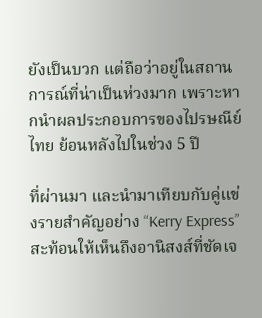ยังเป็นบวก แต่ถือว่าอยู่ในสถานการณ์ที่น่าเป็นห่วงมาก เพราะหากนำผลประกอบการของไปรษณีย์ไทย ย้อนหลังไปในช่วง 5 ปี

ที่ผ่านมา และนำมาเทียบกับคู่แข่งรายสำคัญอย่าง “Kerry Express” สะท้อนให้เห็นถึงอานิสงส์ที่ชัดเจ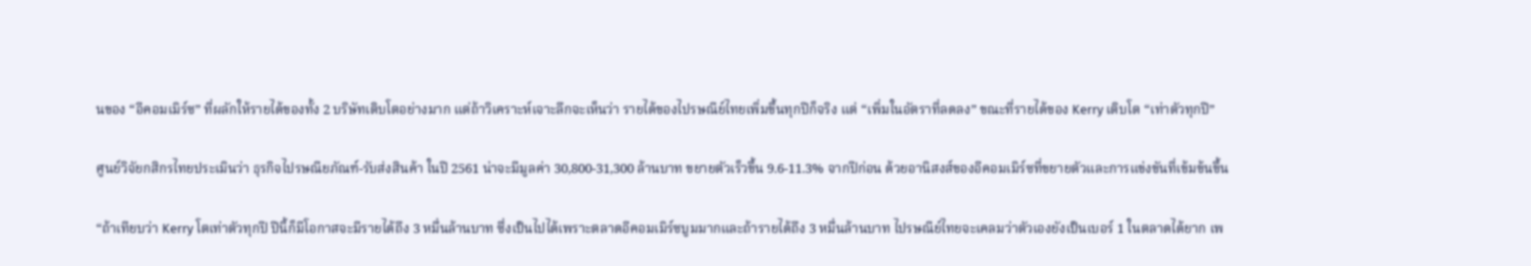นของ “อีคอมเมิร์ซ” ที่ผลักให้รายได้ของทั้ง 2 บริษัทเติบโตอย่างมาก แต่ถ้าวิเคราะห์เจาะลึกจะเห็นว่า รายได้ของไปรษณีย์ไทยเพิ่มขึ้นทุกปีก็จริง แต่ “เพิ่มในอัตราที่ลดลง” ขณะที่รายได้ของ Kerry เติบโต “เท่าตัวทุกปี”

ศูนย์วิจัยกสิกรไทยประเมินว่า ธุรกิจไปรษณียภัณฑ์-รับส่งสินค้า ในปี 2561 น่าจะมีมูลค่า 30,800-31,300 ล้านบาท ขยายตัวเร็วขึ้น 9.6-11.3% จากปีก่อน ด้วยอานิสงส์ของอีคอมเมิร์ซที่ขยายตัวและการแข่งขันที่เข้มข้นขึ้น

“ถ้าเทียบว่า Kerry โตเท่าตัวทุกปี ปีนี้ก็มีโอกาสจะมีรายได้ถึง 3 หมื่นล้านบาท ซึ่งเป็นไปได้เพราะตลาดอีคอมเมิร์ซบูมมากและถ้ารายได้ถึง 3 หมื่นล้านบาท ไปรษณีย์ไทยจะเคลมว่าตัวเองยังเป็นเบอร์ 1 ในตลาดได้ยาก เพ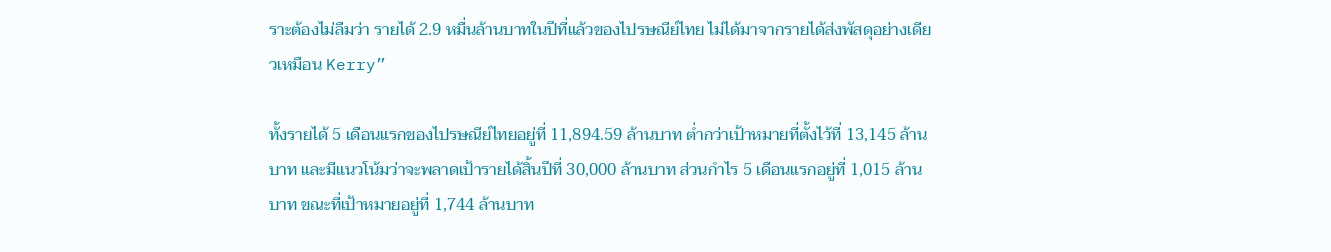ราะต้องไม่ลืมว่า รายได้ 2.9 หมื่นล้านบาทในปีที่แล้วของไปรษณีย์ไทย ไม่ได้มาจากรายได้ส่งพัสดุอย่างเดียวเหมือน Kerry”

ทั้งรายได้ 5 เดือนแรกของไปรษณีย์ไทยอยู่ที่ 11,894.59 ล้านบาท ต่ำกว่าเป้าหมายที่ตั้งไว้ที่ 13,145 ล้านบาท และมีแนวโน้มว่าจะพลาดเป้ารายได้สิ้นปีที่ 30,000 ล้านบาท ส่วนกำไร 5 เดือนแรกอยู่ที่ 1,015 ล้านบาท ขณะที่เป้าหมายอยู่ที่ 1,744 ล้านบาท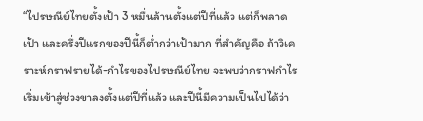“ไปรษณีย์ไทยตั้งเป้า 3 หมื่นล้านตั้งแต่ปีที่แล้ว แต่ก็พลาดเป้า และครึ่งปีแรกของปีนี้ก็ต่ำกว่าเป้ามาก ที่สำคัญคือ ถ้าวิเคราะห์กราฟรายได้-กำไรของไปรษณีย์ไทย จะพบว่ากราฟกำไรเริ่มเข้าสู่ช่วงขาลงตั้งแต่ปีที่แล้ว และปีนี้มีความเป็นไปได้ว่า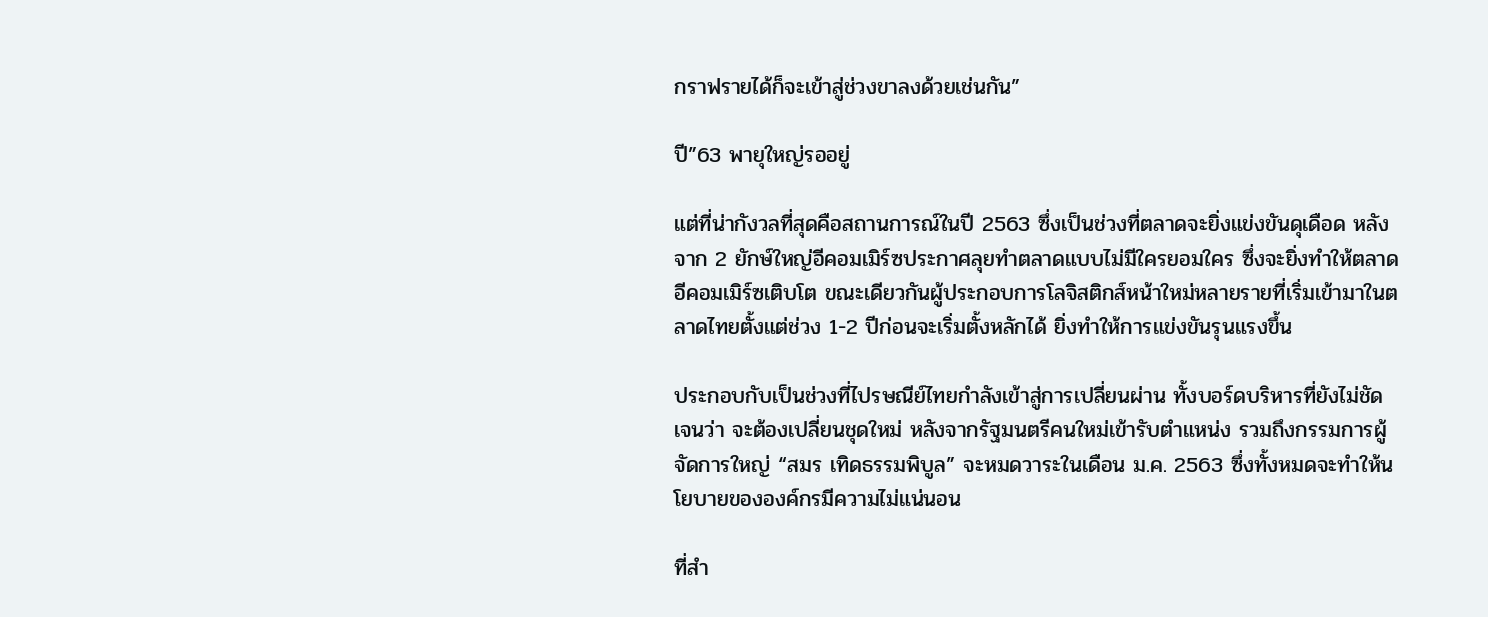กราฟรายได้ก็จะเข้าสู่ช่วงขาลงด้วยเช่นกัน”

ปี”63 พายุใหญ่รออยู่

แต่ที่น่ากังวลที่สุดคือสถานการณ์ในปี 2563 ซึ่งเป็นช่วงที่ตลาดจะยิ่งแข่งขันดุเดือด หลังจาก 2 ยักษ์ใหญ่อีคอมเมิร์ซประกาศลุยทำตลาดแบบไม่มีใครยอมใคร ซึ่งจะยิ่งทำให้ตลาดอีคอมเมิร์ซเติบโต ขณะเดียวกันผู้ประกอบการโลจิสติกส์หน้าใหม่หลายรายที่เริ่มเข้ามาในตลาดไทยตั้งแต่ช่วง 1-2 ปีก่อนจะเริ่มตั้งหลักได้ ยิ่งทำให้การแข่งขันรุนแรงขึ้น

ประกอบกับเป็นช่วงที่ไปรษณีย์ไทยกำลังเข้าสู่การเปลี่ยนผ่าน ทั้งบอร์ดบริหารที่ยังไม่ชัดเจนว่า จะต้องเปลี่ยนชุดใหม่ หลังจากรัฐมนตรีคนใหม่เข้ารับตำแหน่ง รวมถึงกรรมการผู้จัดการใหญ่ “สมร เทิดธรรมพิบูล” จะหมดวาระในเดือน ม.ค. 2563 ซึ่งทั้งหมดจะทำให้นโยบายขององค์กรมีความไม่แน่นอน

ที่สำ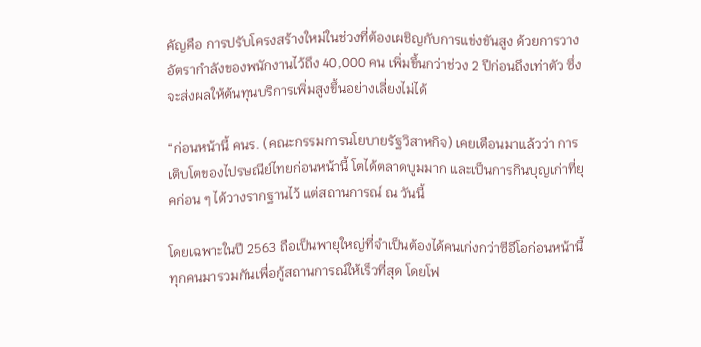คัญคือ การปรับโครงสร้างใหม่ในช่วงที่ต้องเผชิญกับการแข่งขันสูง ด้วยการวางอัตรากำลังของพนักงานไว้ถึง 40,000 คน เพิ่มขึ้นกว่าช่วง 2 ปีก่อนถึงเท่าตัว ซึ่งจะส่งผลให้ต้นทุนบริการเพิ่มสูงขึ้นอย่างเลี่ยงไม่ได้

“ก่อนหน้านี้ คนร. (คณะกรรมการนโยบายรัฐวิสาหกิจ) เคยเตือนมาแล้วว่า การเติบโตของไปรษณีย์ไทยก่อนหน้านี้ โตได้ตลาดบูมมาก และเป็นการกินบุญเก่าที่ยุคก่อน ๆ ได้วางรากฐานไว้ แต่สถานการณ์ ณ วันนี้

โดยเฉพาะในปี 2563 ถือเป็นพายุใหญ่ที่จำเป็นต้องได้คนเก่งกว่าซีอีโอก่อนหน้านี้ทุกคนมารวมกันเพื่อกู้สถานการณ์ให้เร็วที่สุด โดยโฟ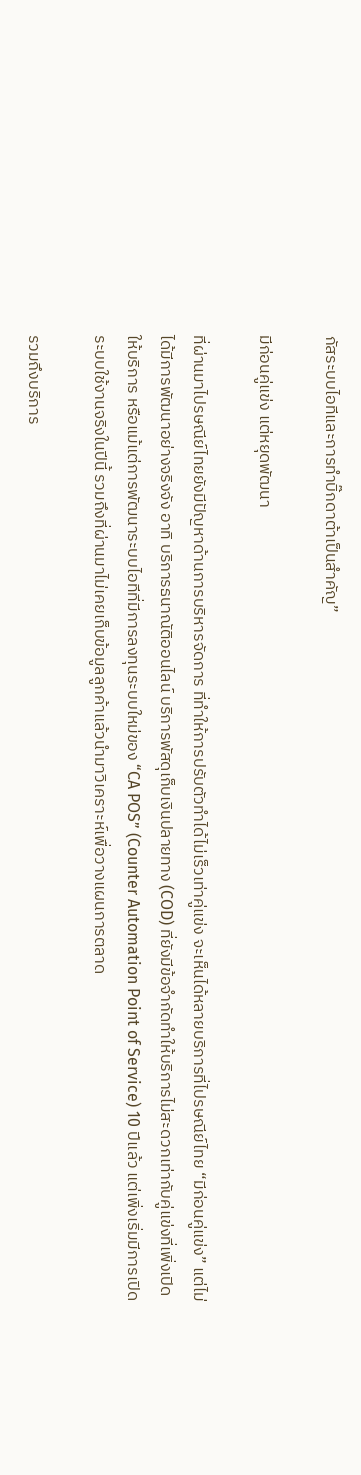กัสระบบไอทีและการทำบิ๊กดาต้าเป็นสำคัญ”

มีก่อนคู่แข่ง แต่หยุดพัฒนา

ที่ผ่านมาไปรษณีย์ไทยยังมีปัญหาด้านการบริหารจัดการ ที่ทำให้การปรับตัวทำได้ไม่เร็วเท่าคู่แข่ง จะเห็นได้หลายบริการที่ไปรษณีย์ไทย “มีก่อนคู่แข่ง” แต่ไม่ได้มีการพัฒนาอย่างจริงจัง อาทิ บริการธนาณัติออนไลน์ บริการพัสดุเก็บเงินปลายทาง (COD) ที่ยังมีข้อจำกัดทำให้บริการไม่สะดวกเท่ากับคู่แข่งที่เพิ่งเปิดให้บริการ หรือแม้แต่การพัฒนาระบบไอทีที่มีการลงทุนระบบใหม่ของ “CA POS” (Counter Automation Point of Service) 10 ปีแล้ว แต่เพิ่งเริ่มมีการเปิดระบบใช้งานจริงในปีนี้ รวมถึงที่ผ่านมาไม่เคยเก็บข้อมูลลูกค้าแล้วนำมาวิเคราะห์เพื่อวางแผนการตลาด

รวมถึงบริการ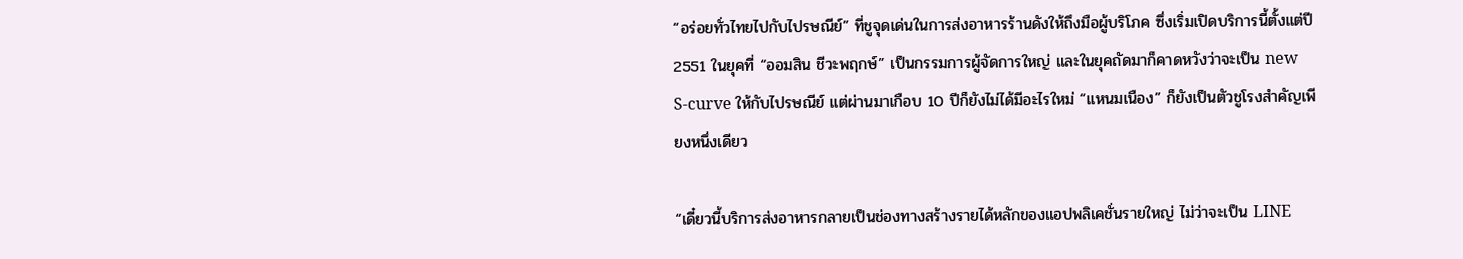“อร่อยทั่วไทยไปกับไปรษณีย์” ที่ชูจุดเด่นในการส่งอาหารร้านดังให้ถึงมือผู้บริโภค ซึ่งเริ่มเปิดบริการนี้ตั้งแต่ปี 2551 ในยุคที่ “ออมสิน ชีวะพฤกษ์” เป็นกรรมการผู้จัดการใหญ่ และในยุคถัดมาก็คาดหวังว่าจะเป็น new S-curve ให้กับไปรษณีย์ แต่ผ่านมาเกือบ 10 ปีก็ยังไม่ได้มีอะไรใหม่ “แหนมเนือง” ก็ยังเป็นตัวชูโรงสำคัญเพียงหนึ่งเดียว

“เดี๋ยวนี้บริการส่งอาหารกลายเป็นช่องทางสร้างรายได้หลักของแอปพลิเคชั่นรายใหญ่ ไม่ว่าจะเป็น LINE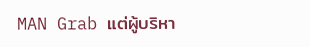MAN Grab แต่ผู้บริหา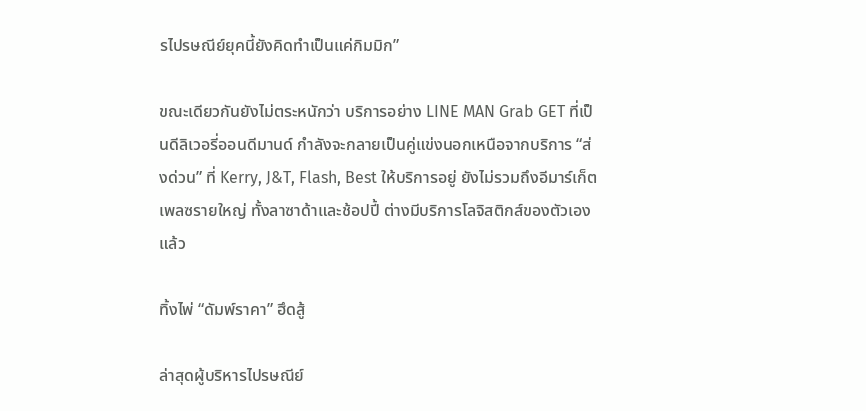รไปรษณีย์ยุคนี้ยังคิดทำเป็นแค่กิมมิก”

ขณะเดียวกันยังไม่ตระหนักว่า บริการอย่าง LINE MAN Grab GET ที่เป็นดีลิเวอรี่ออนดีมานด์ กำลังจะกลายเป็นคู่แข่งนอกเหนือจากบริการ “ส่งด่วน” ที่ Kerry, J&T, Flash, Best ให้บริการอยู่ ยังไม่รวมถึงอีมาร์เก็ตเพลซรายใหญ่ ทั้งลาซาด้าและช้อปปี้ ต่างมีบริการโลจิสติกส์ของตัวเองแล้ว

ทิ้งไพ่ “ดัมพ์ราคา” ฮึดสู้

ล่าสุดผู้บริหารไปรษณีย์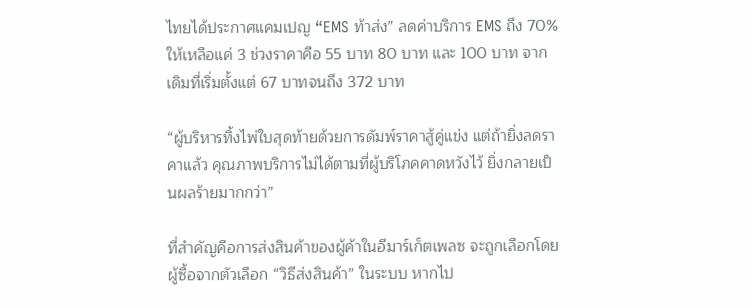ไทยได้ประกาศแคมเปญ “EMS ท้าส่ง” ลดค่าบริการ EMS ถึง 70% ให้เหลือแค่ 3 ช่วงราคาคือ 55 บาท 80 บาท และ 100 บาท จากเดิมที่เริ่มตั้งแต่ 67 บาทจนถึง 372 บาท

“ผู้บริหารทิ้งไพ่ใบสุดท้ายด้วยการดัมพ์ราคาสู้คู่แข่ง แต่ถ้ายิ่งลดราคาแล้ว คุณภาพบริการไม่ได้ตามที่ผู้บริโภคคาดหวังไว้ ยิ่งกลายเป็นผลร้ายมากกว่า”

ที่สำคัญคือการส่งสินค้าของผู้ค้าในอีมาร์เก็ตเพลซ จะถูกเลือกโดยผู้ซื้อจากตัวเลือก “วิธีส่งสินค้า” ในระบบ หากไป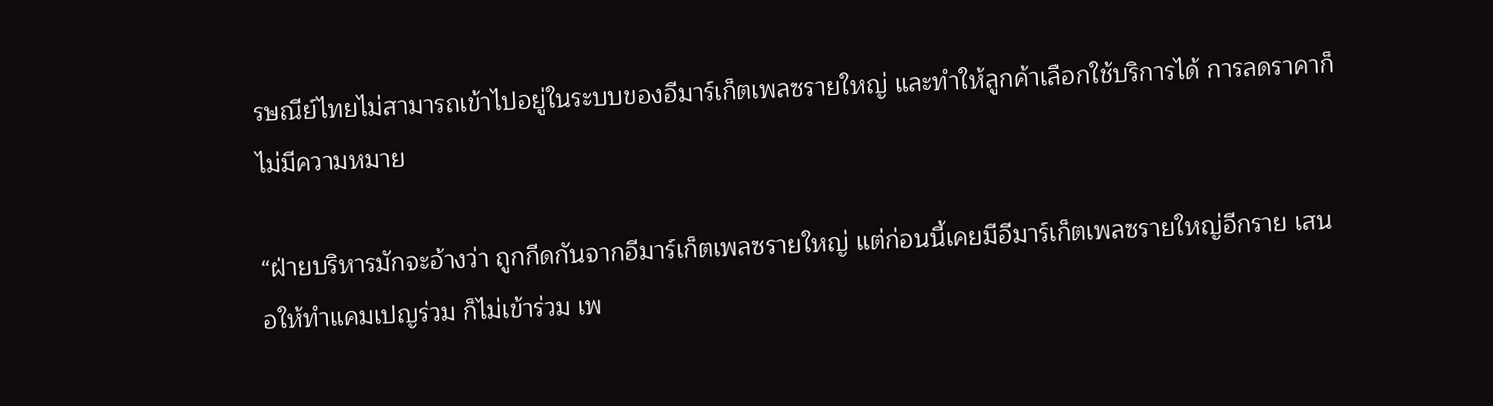รษณีย์ไทยไม่สามารถเข้าไปอยู่ในระบบของอีมาร์เก็ตเพลซรายใหญ่ และทำให้ลูกค้าเลือกใช้บริการได้ การลดราคาก็ไม่มีความหมาย

“ฝ่ายบริหารมักจะอ้างว่า ถูกกีดกันจากอีมาร์เก็ตเพลซรายใหญ่ แต่ก่อนนี้เคยมีอีมาร์เก็ตเพลซรายใหญ่อีกราย เสนอให้ทำแคมเปญร่วม ก็ไม่เข้าร่วม เพ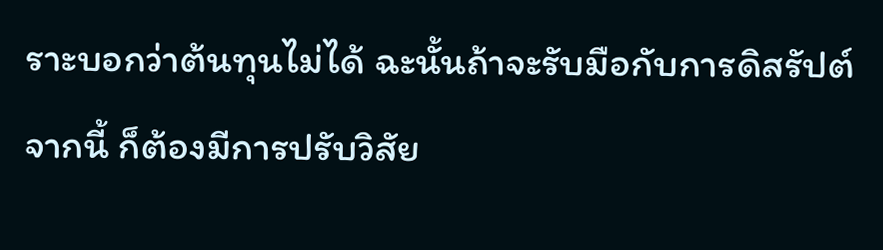ราะบอกว่าต้นทุนไม่ได้ ฉะนั้นถ้าจะรับมือกับการดิสรัปต์จากนี้ ก็ต้องมีการปรับวิสัย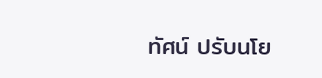ทัศน์ ปรับนโย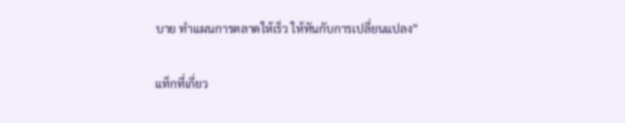บาย ทำแผนการตลาดให้เร็ว ให้ทันกับการเปลี่ยนแปลง”

แท็กที่เกี่ยว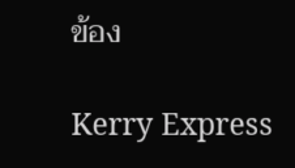ข้อง

Kerry Express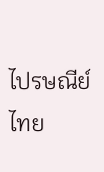ไปรษณีย์ไทย